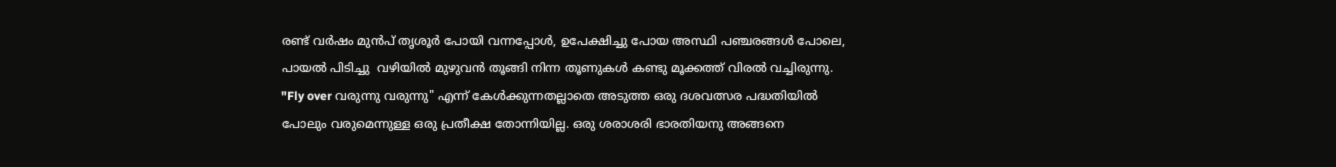രണ്ട് വര്‍ഷം മുന്‍പ് തൃശൂര്‍ പോയി വന്നപ്പോള്‍, ഉപേക്ഷിച്ചു പോയ അസ്ഥി പഞ്ചരങ്ങള്‍ പോലെ, പായല്‍ പിടിച്ചു  വഴിയില്‍ മുഴുവന്‍ തൂങ്ങി നിന്ന തൂണുകള്‍ കണ്ടു മൂക്കത്ത് വിരല്‍ വച്ചിരുന്നു. "Fly over വരുന്നു വരുന്നു" എന്ന് കേള്‍ക്കുന്നതല്ലാതെ അടുത്ത ഒരു ദശവത്സര പദ്ധതിയില്‍ പോലും വരുമെന്നുള്ള ഒരു പ്രതീക്ഷ തോന്നിയില്ല. ഒരു ശരാശരി ഭാരതിയനു അങ്ങനെ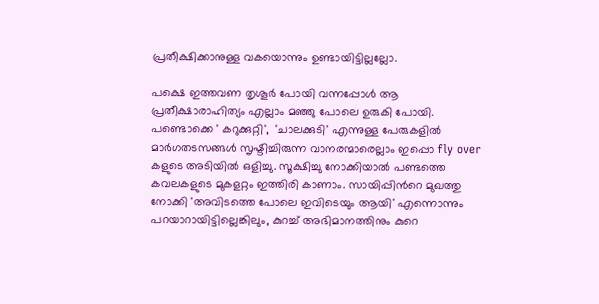പ്രതീക്ഷിക്കാനുള്ള വകയൊന്നും ഉണ്ടായിട്ടില്ലല്ലോ.

പക്ഷെ ഇത്തവണ തൃശൂര്‍ പോയി വന്നപ്പോള്‍ ആ പ്രതീക്ഷാരാഹിത്യം എല്ലാം മഞ്ഞു പോലെ ഉരുകി പോയി. പണ്ടൊക്കെ ' കറുക്കുറ്റി',  'ചാലക്കുടി' എന്നുള്ള പേരുകളില്‍ മാര്‍ഗതടസങ്ങള്‍ സൃഷ്ടിച്ചിരുന്ന വാനരന്മാരെല്ലാം ഇപ്പൊ fly over കളുടെ അടിയില്‍ ഒളിച്ചു. സൂക്ഷിച്ചു നോക്കിയാല്‍ പണ്ടത്തെ കവലകളുടെ മുകളറ്റം ഇത്തിരി കാണാം. സായിപ്പിന്‍റെ മുഖത്തു നോക്കി 'അവിടത്തെ പോലെ ഇവിടെയും ആയി' എന്നൊന്നും പറയാറായിട്ടില്ലെങ്കിലും, കുറച്ച് അഭിമാനത്തിനും കുറെ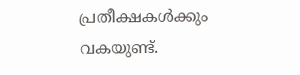പ്രതീക്ഷകള്‍ക്കും വകയുണ്ട്.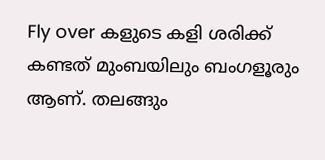Fly over കളുടെ കളി ശരിക്ക് കണ്ടത് മുംബയിലും ബംഗളൂരും ആണ്. തലങ്ങും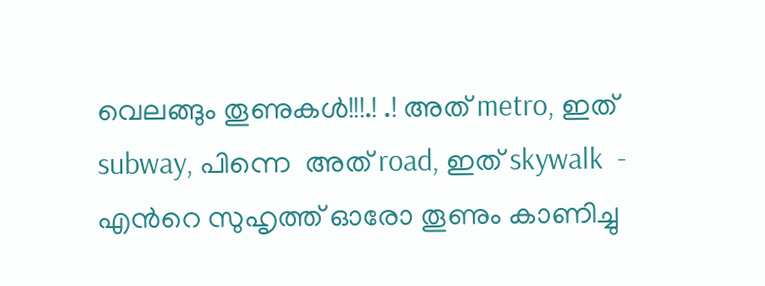വെലങ്ങും തൂണുകള്‍!!!.! .! അത് metro, ഇത് subway, പിന്നെ  അത് road, ഇത് skywalk  - എന്‍റെ സുഹൃത്ത് ഓരോ തൂണും കാണിച്ചു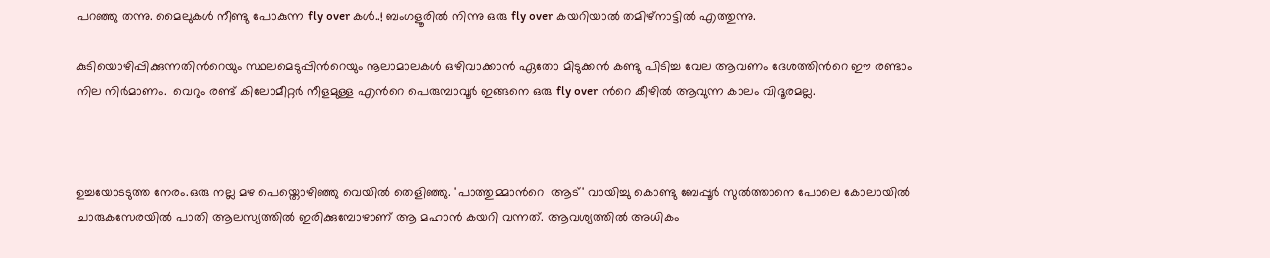പറഞ്ഞു തന്നു. മൈലുകള്‍ നീണ്ടു പോകുന്ന fly over കള്‍..! ബംഗളൂരില്‍ നിന്നു ഒരു fly over കയറിയാല്‍ തമിഴ്നാട്ടില്‍ എത്തുന്നു.

കുടിയൊഴിപ്പിക്കുന്നതിന്‍റെയും സ്ഥലമെടുപ്പിന്‍റെയും നൂലാമാലകള്‍ ഒഴിവാക്കാന്‍ ഏതോ മിടുക്കന്‍ കണ്ടു പിടിച്ച വേല ആവണം ദേശത്തിന്‍റെ ഈ രണ്ടാം നില നിര്‍മാണം.  വെറും രണ്ട് കിലോമീറ്റര്‍ നീളമുള്ള എന്‍റെ പെരുമ്പാവൂര്‍ ഇങ്ങനെ ഒരു fly over ന്‍റെ കീഴില്‍ ആവുന്ന കാലം വിദൂരമല്ല.



ഉച്ചയോടടുത്ത നേരം.ഒരു നല്ല മഴ പെയ്തൊഴിഞ്ഞു വെയില്‍ തെളിഞ്ഞു. 'പാത്തുമ്മാന്‍റെ  ആട്' വായിച്ചു കൊണ്ടു ബേപ്പൂര്‍ സുല്‍ത്താനെ പോലെ കോലായില്‍ ചാരുകസേരയില്‍ പാതി ആലസ്യത്തില്‍ ഇരിക്കുമ്പോഴാണ് ആ മഹാന്‍ കയറി വന്നത്. ആവശ്യത്തില്‍ അധികം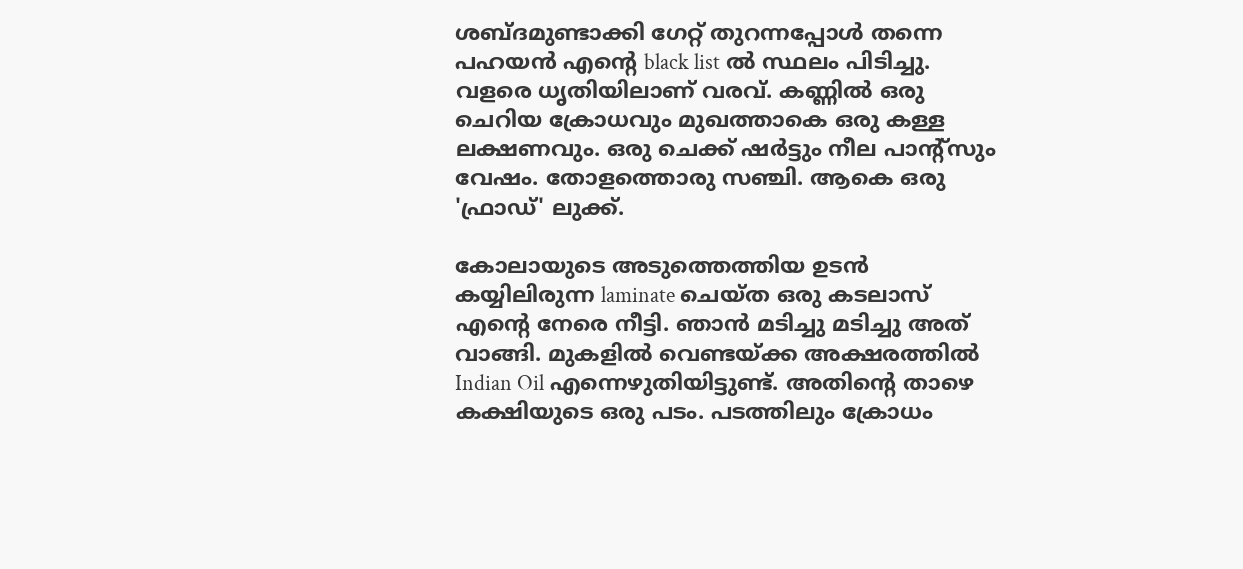ശബ്ദമുണ്ടാക്കി ഗേറ്റ് തുറന്നപ്പോള്‍ തന്നെ പഹയന്‍ എന്റെ black list ല്‍ സ്ഥലം പിടിച്ചു. വളരെ ധൃതിയിലാണ് വരവ്. കണ്ണില്‍ ഒരു ചെറിയ ക്രോധവും മുഖത്താകെ ഒരു കള്ള ലക്ഷണവും. ഒരു ചെക്ക്‌ ഷര്‍ട്ടും നീല പാന്റ്സും വേഷം. തോളത്തൊരു സഞ്ചി. ആകെ ഒരു 'ഫ്രാഡ്' ലുക്ക്‌.

കോലായുടെ അടുത്തെത്തിയ ഉടന്‍ കയ്യിലിരുന്ന laminate ചെയ്ത ഒരു കടലാസ് എന്റെ നേരെ നീട്ടി. ഞാന്‍ മടിച്ചു മടിച്ചു അത് വാങ്ങി. മുകളില്‍ വെണ്ടയ്ക്ക അക്ഷരത്തില്‍ Indian Oil എന്നെഴുതിയിട്ടുണ്ട്. അതിന്റെ താഴെ കക്ഷിയുടെ ഒരു പടം. പടത്തിലും ക്രോധം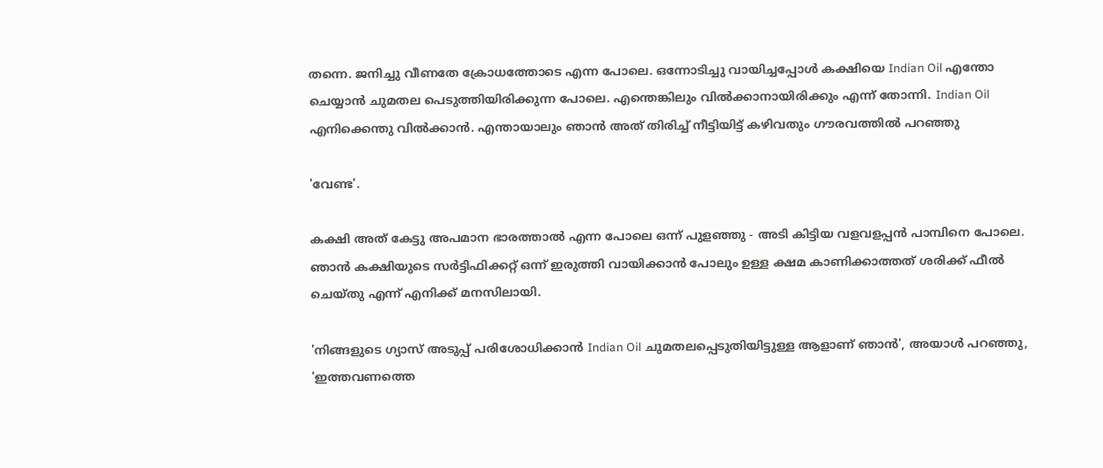തന്നെ. ജനിച്ചു വീണതേ ക്രോധത്തോടെ എന്ന പോലെ. ഒന്നോടിച്ചു വായിച്ചപ്പോള്‍ കക്ഷിയെ Indian Oil എന്തോ ചെയ്യാന്‍ ചുമതല പെടുത്തിയിരിക്കുന്ന പോലെ. എന്തെങ്കിലും വില്‍ക്കാനായിരിക്കും എന്ന് തോന്നി. Indian Oil എനിക്കെന്തു വില്‍ക്കാന്‍. എന്തായാലും ഞാന്‍ അത് തിരിച്ച് നീട്ടിയിട്ട്‌ കഴിവതും ഗൗരവത്തില്‍ പറഞ്ഞു

'വേണ്ട'.

കക്ഷി അത് കേട്ടു അപമാന ഭാരത്താല്‍ എന്ന പോലെ ഒന്ന് പുളഞ്ഞു - അടി കിട്ടിയ വളവളപ്പന്‍ പാമ്പിനെ പോലെ. ഞാന്‍ കക്ഷിയുടെ സര്‍ട്ടിഫിക്കറ്റ് ഒന്ന് ഇരുത്തി വായിക്കാന്‍ പോലും ഉള്ള ക്ഷമ കാണിക്കാത്തത് ശരിക്ക് ഫീല്‍ ചെയ്തു എന്ന് എനിക്ക് മനസിലായി.

'നിങ്ങളുടെ ഗ്യാസ് അടുപ്പ് പരിശോധിക്കാന്‍ Indian Oil ചുമതലപ്പെടുതിയിട്ടുള്ള ആളാണ്‌ ഞാന്‍', അയാള്‍ പറഞ്ഞു, 'ഇത്തവണത്തെ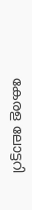കേരള ലോട്ടറി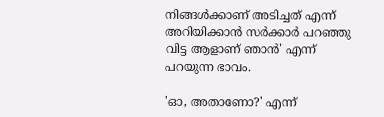നിങ്ങള്‍ക്കാണ് അടിച്ചത് എന്ന് അറിയിക്കാന്‍ സര്‍ക്കാര്‍ പറഞ്ഞു വിട്ട ആളാണ്‌ ഞാന്‍' എന്ന് പറയുന്ന ഭാവം.

'ഓ, അതാണോ?' എന്ന്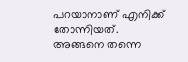പറയാനാണ് എനിക്ക് തോന്നിയത്. അങ്ങനെ തന്നെ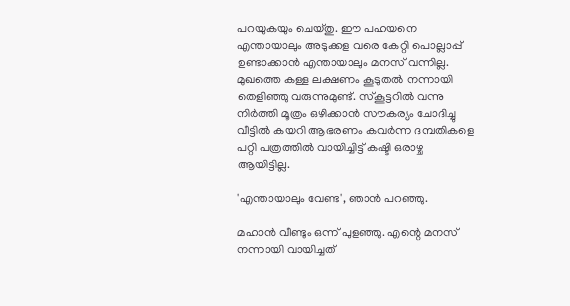പറയുകയും ചെയ്തു. ഈ പഹയനെ എന്തായാലും അടുക്കള വരെ കേറ്റി പൊല്ലാപ്പ് ഉണ്ടാക്കാന്‍ എന്തായാലും മനസ് വന്നില്ല. മുഖത്തെ കള്ള ലക്ഷണം കൂടുതല്‍ നന്നായി തെളിഞ്ഞു വരുന്നുമുണ്ട്. സ്കൂട്ടറില്‍ വന്നു നിര്‍ത്തി മൂത്രം ഒഴിക്കാന്‍ സൗകര്യം ചോദിച്ചു വീട്ടില്‍ കയറി ആഭരണം കവര്‍ന്ന ദമ്പതികളെ പറ്റി പത്രത്തില്‍ വായിച്ചിട്ട് കഷ്ടി ഒരാഴ്ച ആയിട്ടില്ല.

'എന്തായാലും വേണ്ട', ഞാന്‍ പറഞ്ഞു.

മഹാന്‍ വീണ്ടും ഒന്ന് പുളഞ്ഞു. എന്റെ മനസ് നന്നായി വായിച്ചത്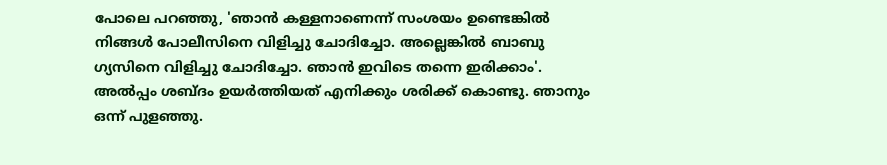പോലെ പറഞ്ഞു, 'ഞാന്‍ കള്ളനാണെന്ന് സംശയം ഉണ്ടെങ്കില്‍ നിങ്ങള്‍ പോലീസിനെ വിളിച്ചു ചോദിച്ചോ. അല്ലെങ്കില്‍ ബാബു ഗ്യസിനെ വിളിച്ചു ചോദിച്ചോ. ഞാന്‍ ഇവിടെ തന്നെ ഇരിക്കാം'. അല്‍പ്പം ശബ്ദം ഉയര്‍ത്തിയത്‌ എനിക്കും ശരിക്ക് കൊണ്ടു. ഞാനും ഒന്ന് പുളഞ്ഞു.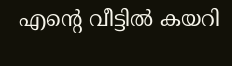എന്റെ വീട്ടില്‍ കയറി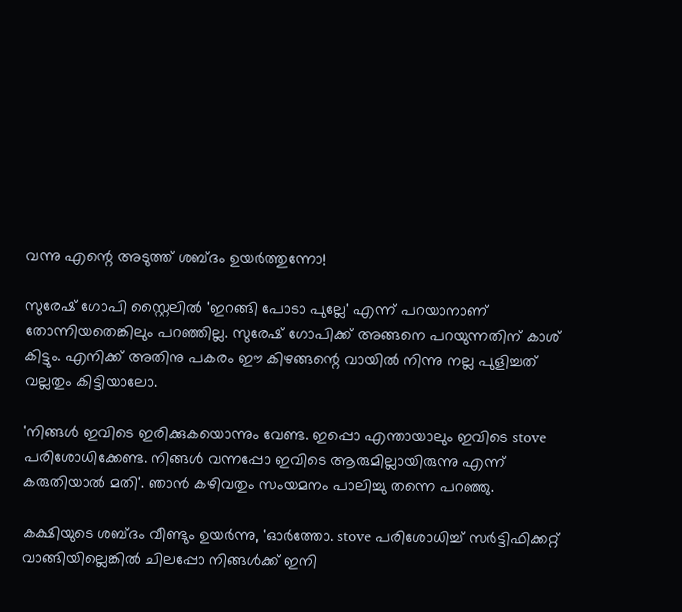വന്നു എന്റെ അടുത്ത് ശബ്ദം ഉയര്‍ത്തുന്നോ!

സുരേഷ് ഗോപി സ്റ്റൈലില്‍ 'ഇറങ്ങി പോടാ പുല്ലേ' എന്ന് പറയാനാണ് തോന്നിയതെങ്കിലും പറഞ്ഞില്ല. സുരേഷ് ഗോപിക്ക് അങ്ങനെ പറയുന്നതിന് കാശ് കിട്ടും. എനിക്ക് അതിനു പകരം ഈ കിഴങ്ങന്റെ വായില്‍ നിന്നു നല്ല പുളിച്ചത്‌ വല്ലതും കിട്ടിയാലോ.

'നിങ്ങള്‍ ഇവിടെ ഇരിക്കുകയൊന്നും വേണ്ട. ഇപ്പൊ എന്തായാലും ഇവിടെ stove പരിശോധിക്കേണ്ട. നിങ്ങള്‍ വന്നപ്പോ ഇവിടെ ആരുമില്ലായിരുന്നു എന്ന് കരുതിയാല്‍ മതി'. ഞാന്‍ കഴിവതും സംയമനം പാലിച്ചു തന്നെ പറഞ്ഞു.

കക്ഷിയുടെ ശബ്ദം വീണ്ടും ഉയര്‍ന്നു, 'ഓര്‍ത്തോ. stove പരിശോധിച്ച് സര്‍ട്ടിഫിക്കറ്റ് വാങ്ങിയില്ലെങ്കില്‍ ചിലപ്പോ നിങ്ങള്‍ക്ക് ഇനി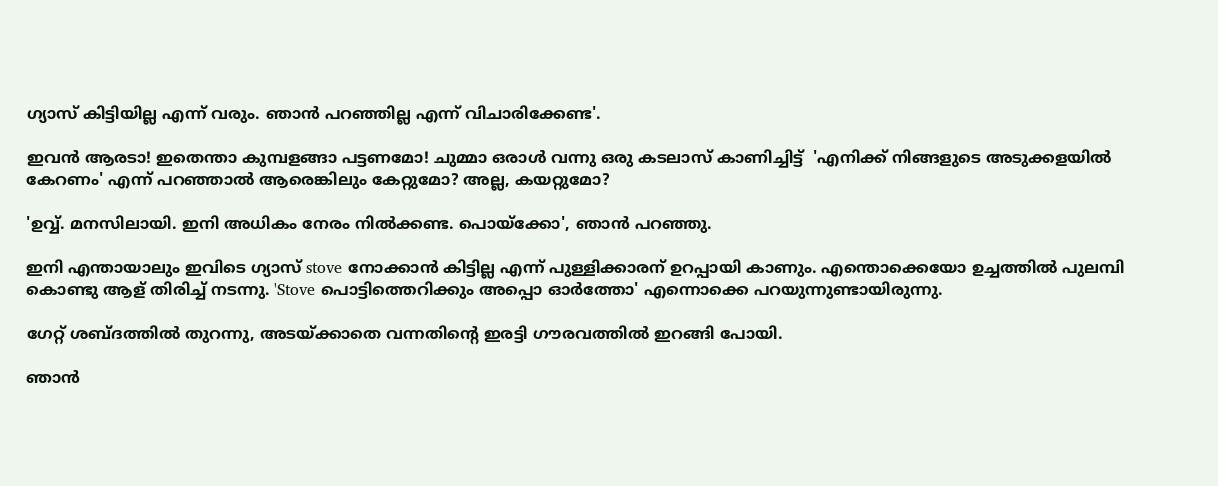ഗ്യാസ് കിട്ടിയില്ല എന്ന് വരും. ഞാന്‍ പറഞ്ഞില്ല എന്ന് വിചാരിക്കേണ്ട'.

ഇവന്‍ ആരടാ! ഇതെന്താ കുമ്പളങ്ങാ പട്ടണമോ! ചുമ്മാ ഒരാള്‍ വന്നു ഒരു കടലാസ് കാണിച്ചിട്ട്  'എനിക്ക് നിങ്ങളുടെ അടുക്കളയില്‍ കേറണം' എന്ന് പറഞ്ഞാല്‍ ആരെങ്കിലും കേറ്റുമോ? അല്ല, കയറ്റുമോ?

'ഉവ്വ്. മനസിലായി. ഇനി അധികം നേരം നില്‍ക്കണ്ട. പൊയ്ക്കോ', ഞാന്‍ പറഞ്ഞു.

ഇനി എന്തായാലും ഇവിടെ ഗ്യാസ് stove നോക്കാന്‍ കിട്ടില്ല എന്ന് പുള്ളിക്കാരന് ഉറപ്പായി കാണും. എന്തൊക്കെയോ ഉച്ചത്തില്‍ പുലമ്പി കൊണ്ടു ആള് തിരിച്ച് നടന്നു. 'Stove പൊട്ടിത്തെറിക്കും അപ്പൊ ഓര്‍ത്തോ' എന്നൊക്കെ പറയുന്നുണ്ടായിരുന്നു.

ഗേറ്റ് ശബ്ദത്തില്‍ തുറന്നു, അടയ്ക്കാതെ വന്നതിന്റെ ഇരട്ടി ഗൗരവത്തില്‍ ഇറങ്ങി പോയി.

ഞാന്‍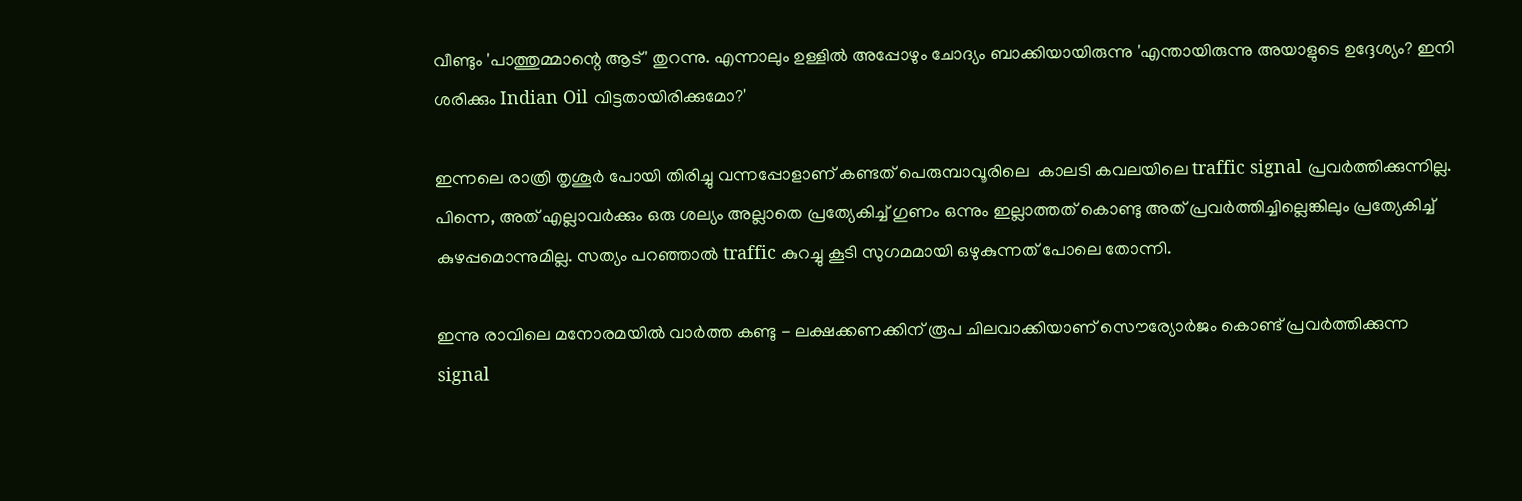വീണ്ടും 'പാത്തുമ്മാന്റെ ആട്' തുറന്നു. എന്നാലും ഉള്ളില്‍ അപ്പോഴും ചോദ്യം ബാക്കിയായിരുന്നു 'എന്തായിരുന്നു അയാളുടെ ഉദ്ദേശ്യം? ഇനി ശരിക്കും Indian Oil വിട്ടതായിരിക്കുമോ?'

ഇന്നലെ രാത്രി തൃശൂര്‍ പോയി തിരിച്ചു വന്നപ്പോളാണ് കണ്ടത് പെരുമ്പാവൂരിലെ  കാലടി കവലയിലെ traffic signal പ്രവര്‍ത്തിക്കുന്നില്ല. പിന്നെ, അത് എല്ലാവര്‍ക്കും ഒരു ശല്യം അല്ലാതെ പ്രത്യേകിച്ച് ഗുണം ഒന്നും ഇല്ലാത്തത് കൊണ്ടു അത് പ്രവര്‍ത്തിച്ചില്ലെങ്കിലും പ്രത്യേകിച്ച് കുഴപ്പമൊന്നുമില്ല. സത്യം പറഞ്ഞാല്‍ traffic കുറച്ചു കൂടി സുഗമമായി ഒഴുകുന്നത്‌ പോലെ തോന്നി.

ഇന്നു രാവിലെ മനോരമയില്‍ വാര്‍ത്ത കണ്ടു - ലക്ഷക്കണക്കിന് രൂപ ചിലവാക്കിയാണ് സൌര്യോര്‍ജം കൊണ്ട് പ്രവര്‍ത്തിക്കുന്ന signal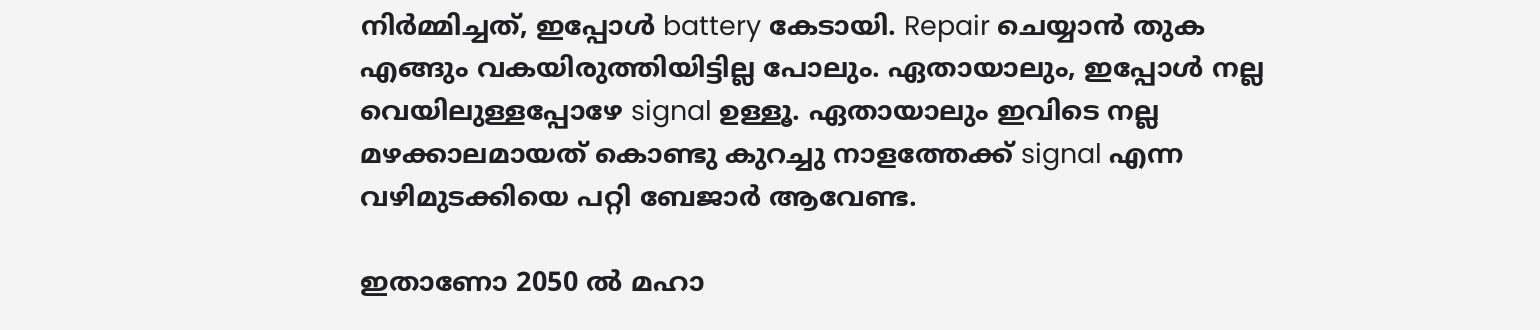നിര്‍മ്മിച്ചത്, ഇപ്പോള്‍ battery കേടായി. Repair ചെയ്യാന്‍ തുക എങ്ങും വകയിരുത്തിയിട്ടില്ല പോലും. ഏതായാലും, ഇപ്പോള്‍ നല്ല വെയിലുള്ളപ്പോഴേ signal ഉള്ളൂ. ഏതായാലും ഇവിടെ നല്ല മഴക്കാലമായത് കൊണ്ടു കുറച്ചു നാളത്തേക്ക് signal എന്ന വഴിമുടക്കിയെ പറ്റി ബേജാര്‍ ആവേണ്ട.

ഇതാണോ 2050 ല്‍ മഹാ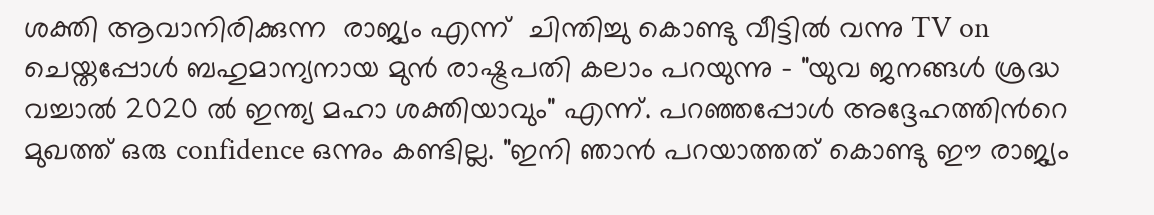ശക്തി ആവാനിരിക്കുന്ന  രാജ്യം എന്ന്  ചിന്തിച്ചു കൊണ്ടു വീട്ടില്‍ വന്നു TV on ചെയ്തപ്പോള്‍ ബഹുമാന്യനായ മുന്‍ രാഷ്ട്രപതി കലാം പറയുന്നു - "യുവ ജനങ്ങള്‍ ശ്രദ്ധ വച്ചാല്‍ 2020 ല്‍ ഇന്ത്യ മഹാ ശക്തിയാവും" എന്ന്. പറഞ്ഞപ്പോള്‍ അദ്ദേഹത്തിന്‍റെ മുഖത്ത് ഒരു confidence ഒന്നും കണ്ടില്ല. "ഇനി ഞാന്‍ പറയാത്തത് കൊണ്ടു ഈ രാജ്യം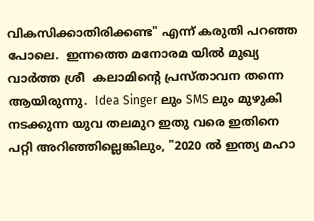വികസിക്കാതിരിക്കണ്ട" എന്ന് കരുതി പറഞ്ഞ പോലെ.  ഇന്നത്തെ മനോരമ യില്‍ മുഖ്യ വാര്‍ത്ത ശ്രീ  കലാമിന്‍റെ പ്രസ്താവന തന്നെ ആയിരുന്നു.  Idea Singer ലും SMS ലും മുഴുകി നടക്കുന്ന യുവ തലമുറ ഇതു വരെ ഇതിനെ പറ്റി അറിഞ്ഞില്ലെങ്കിലും, "2020 ല്‍ ഇന്ത്യ മഹാ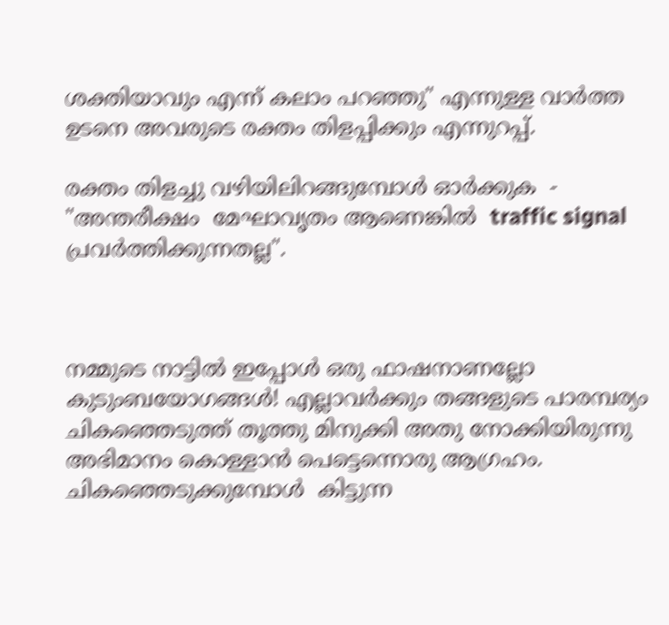ശക്തിയാവും എന്ന് കലാം പറഞ്ഞു" എന്നുള്ള വാര്‍ത്ത ഉടനെ അവരുടെ രക്തം തിളപ്പിക്കും എന്നുറപ്പ്.

രക്തം തിളച്ചു വഴിയിലിറങ്ങുമ്പോള്‍ ഓര്‍ക്കുക  - "അന്തരീക്ഷം  മേഘാവൃതം ആണെങ്കില്‍  traffic signal പ്രവര്‍ത്തിക്കുന്നതല്ല".



നമ്മുടെ നാട്ടില്‍ ഇപ്പോള്‍ ഒരു ഫാഷനാണല്ലോ കുടുംബയോഗങ്ങള്‍! എല്ലാവര്‍ക്കും തങ്ങളുടെ പാരമ്പര്യം ചികഞ്ഞെടുത്ത് തൂത്തു മിനുക്കി അതു നോക്കിയിരുന്നു അഭിമാനം കൊള്ളാന്‍ പെട്ടെന്നൊരു ആഗ്രഹം. ചികഞ്ഞെടുക്കുമ്പോള്‍  കിട്ടുന്ന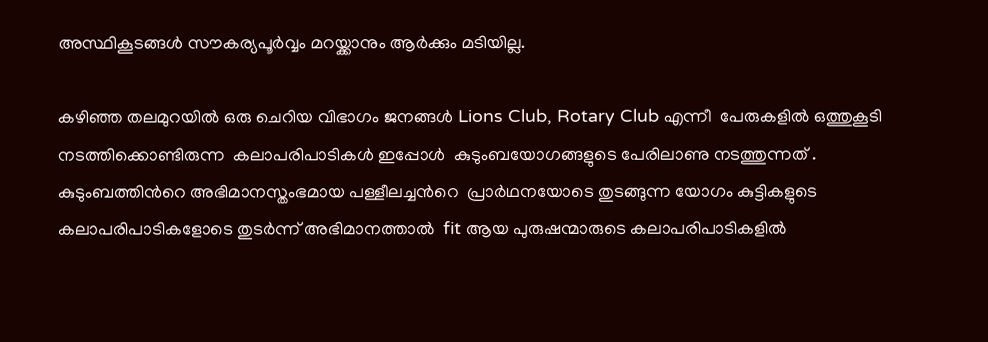അസ്ഥികൂടങ്ങള്‍ സൗകര്യപൂര്‍വ്വം മറയ്ക്കാനും ആര്‍ക്കും മടിയില്ല.

കഴിഞ്ഞ തലമുറയില്‍ ഒരു ചെറിയ വിഭാഗം ജനങ്ങള്‍ Lions Club, Rotary Club എന്നീ  പേരുകളില്‍ ഒത്തുകൂടി നടത്തിക്കൊണ്ടിരുന്ന  കലാപരിപാടികള്‍ ഇപ്പോള്‍  കുടുംബയോഗങ്ങളുടെ പേരിലാണു നടത്തുന്നത് . കുടുംബത്തിന്‍റെ അഭിമാനസ്തംഭമായ പള്ളീലച്ചന്‍റെ  പ്രാര്‍ഥനയോടെ തുടങ്ങുന്ന യോഗം കുട്ടികളുടെ കലാപരിപാടികളോടെ തുടര്‍ന്ന് അഭിമാനത്താല്‍  fit ആയ പുരുഷന്മാരുടെ കലാപരിപാടികളില്‍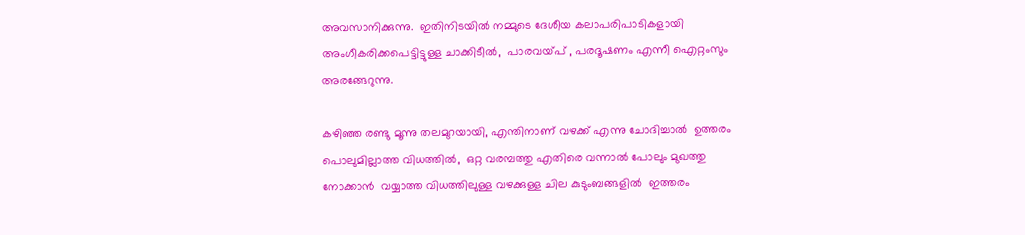അവസാനിക്കുന്നു.  ഇതിനിടയില്‍ നമ്മുടെ ദേശീയ കലാപരിപാടികളായി അംഗീകരിക്കപെട്ടിട്ടുള്ള ചാക്കിടീല്‍,  പാരവയ്പ് , പരദൂഷണം എന്നീ ഐറ്റംസും അരങ്ങേറുന്നു.

കഴിഞ്ഞ രണ്ടു മൂന്നു തലമുറയായി, എന്തിനാണ് വഴക്ക് എന്നു ചോദിച്ചാല്‍  ഉത്തരം പൊലുമില്ലാത്ത വിധത്തില്‍,  ഒറ്റ വരമ്പത്തു എതിരെ വന്നാല്‍ പോലും മുഖത്തു നോക്കാന്‍  വയ്യാത്ത വിധത്തിലുള്ള വഴക്കുള്ള ചില കുടുംബങ്ങളില്‍  ഇത്തരം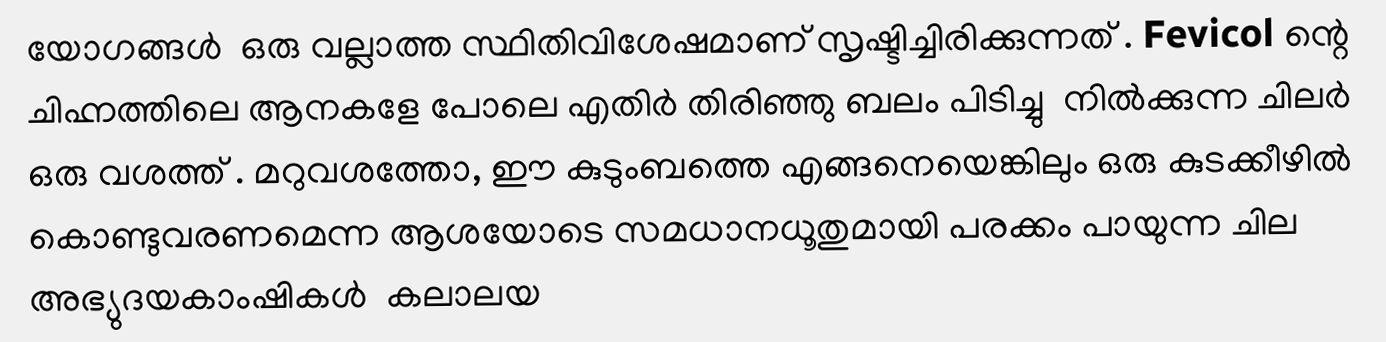യോഗങ്ങള്‍  ഒരു വല്ലാത്ത സ്ഥിതിവിശേഷമാണ് സൃഷ്ടിച്ചിരിക്കുന്നത് . Fevicol ന്റെ ചിഹ്നത്തിലെ ആനകളേ പോലെ എതിര്‍ തിരിഞ്ഞു ബലം പിടിച്ചു  നില്‍ക്കുന്ന ചിലര്‍  ഒരു വശത്ത് . മറുവശത്തോ, ഈ കുടുംബത്തെ എങ്ങനെയെങ്കിലും ഒരു കുടക്കീഴില്‍  കൊണ്ടുവരണമെന്ന ആശയോടെ സമധാനധൂതുമായി പരക്കം പായുന്ന ചില അഭ്യുദയകാംഷികള്‍  കലാലയ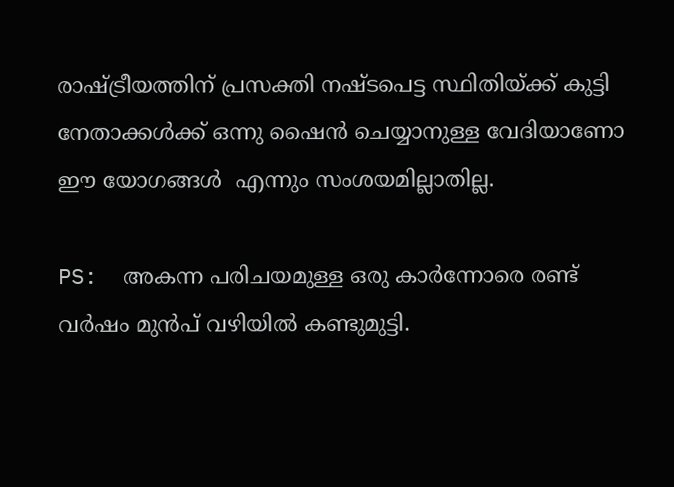രാഷ്ട്രീയത്തിന് പ്രസക്തി നഷ്ടപെട്ട സ്ഥിതിയ്ക്ക് കുട്ടി നേതാക്കള്‍ക്ക് ഒന്നു ഷൈന്‍ ചെയ്യാനുള്ള വേദിയാണോ ഈ യോഗങ്ങള്‍  എന്നും സംശയമില്ലാതില്ല.

PS:  അകന്ന പരിചയമുള്ള ഒരു കാര്‍ന്നോരെ രണ്ട് വര്‍ഷം മുന്‍പ് വഴിയില്‍ കണ്ടുമുട്ടി.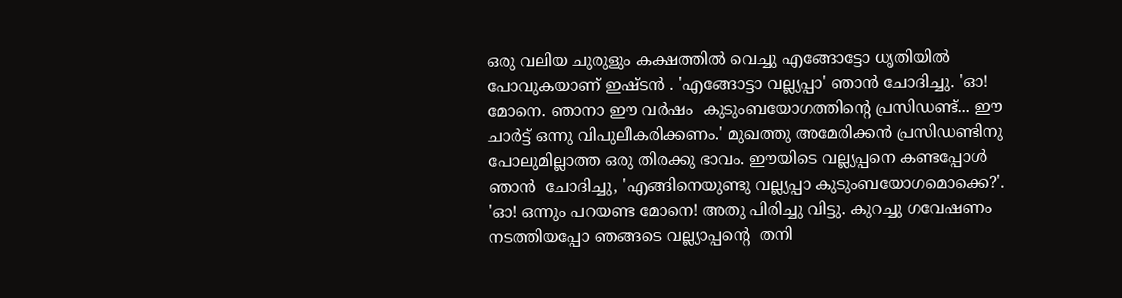ഒരു വലിയ ചുരുളും കക്ഷത്തില്‍ വെച്ചു എങ്ങോട്ടോ ധൃതിയില്‍ പോവുകയാണ് ഇഷ്ടന്‍ . 'എങ്ങോട്ടാ വല്ല്യപ്പാ' ഞാന്‍ ചോദിച്ചു. 'ഓ! മോനെ. ഞാനാ ഈ വര്‍ഷം  കുടുംബയോഗത്തിന്‍റെ പ്രസിഡണ്ട്‌... ഈ ചാര്‍ട്ട് ഒന്നു വിപുലീകരിക്കണം.' മുഖത്തു അമേരിക്കന്‍ പ്രസിഡണ്ടിനു പോലുമില്ലാത്ത ഒരു തിരക്കു ഭാവം. ഈയിടെ വല്ല്യപ്പനെ കണ്ടപ്പോള്‍ ഞാന്‍  ചോദിച്ചു, 'എങ്ങിനെയുണ്ടു വല്ല്യപ്പാ കുടുംബയോഗമൊക്കെ?'. 'ഓ! ഒന്നും പറയണ്ട മോനെ! അതു പിരിച്ചു വിട്ടു. കുറച്ചു ഗവേഷണം നടത്തിയപ്പോ ഞങ്ങടെ വല്ല്യാപ്പന്റെ  തനി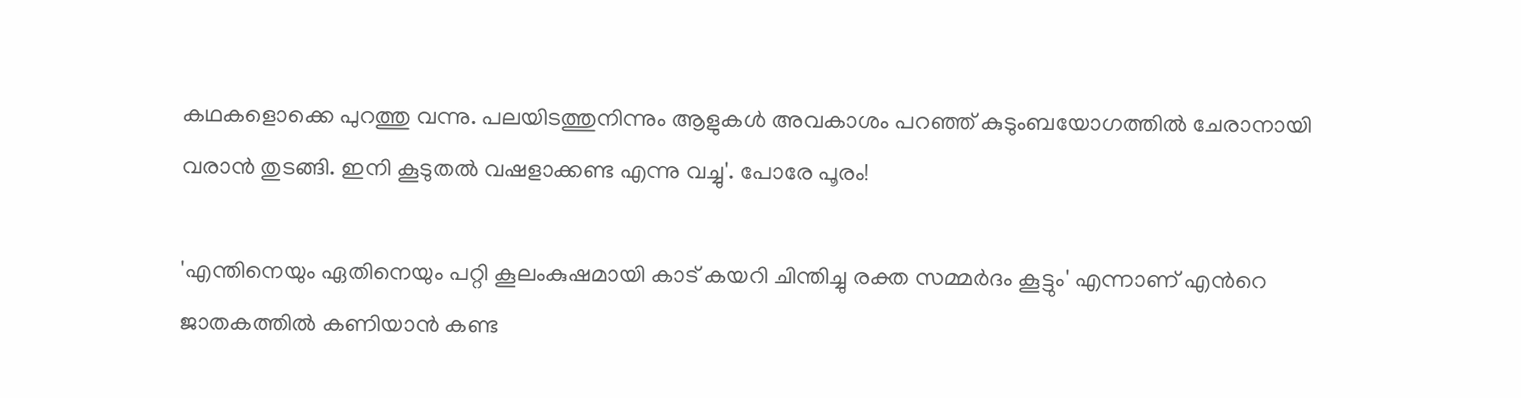കഥകളൊക്കെ പുറത്തു വന്നു. പലയിടത്തുനിന്നും ആളുകള്‍ അവകാശം പറഞ്ഞ് കുടുംബയോഗത്തില്‍ ചേരാനായി വരാന്‍ തുടങ്ങി. ഇനി കൂടുതല്‍ വഷളാക്കണ്ട എന്നു വച്ചു'. പോരേ പൂരം!

'എന്തിനെയും ഏതിനെയും പറ്റി കൂലംകുഷമായി കാട് കയറി ചിന്തിച്ചു രക്ത സമ്മര്‍ദം കൂട്ടും' എന്നാണ് എന്‍റെ ജാതകത്തില്‍ കണിയാന്‍ കണ്ട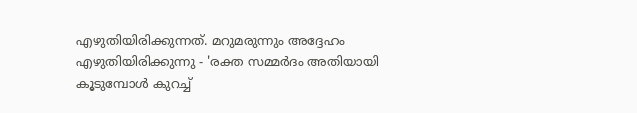എഴുതിയിരിക്കുന്നത്. മറുമരുന്നും അദ്ദേഹം എഴുതിയിരിക്കുന്നു - 'രക്ത സമ്മര്‍ദം അതിയായി കൂടുമ്പോള്‍ കുറച്ച്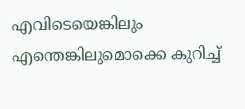എവിടെയെങ്കിലും എന്തെങ്കിലുമൊക്കെ കുറിച്ച്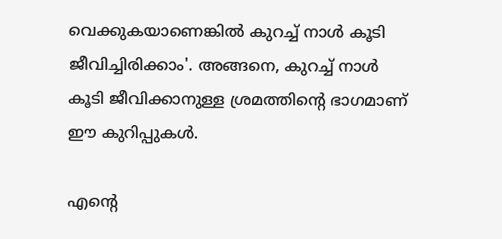വെക്കുകയാണെങ്കില്‍ കുറച്ച് നാള്‍ കൂടി ജീവിച്ചിരിക്കാം'. അങ്ങനെ, കുറച്ച് നാള്‍ കൂടി ജീവിക്കാനുള്ള ശ്രമത്തിന്‍റെ ഭാഗമാണ് ഈ കുറിപ്പുകള്‍.

എന്‍റെ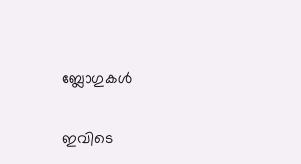ബ്ലോഗുകള്‍

ഇവിടെ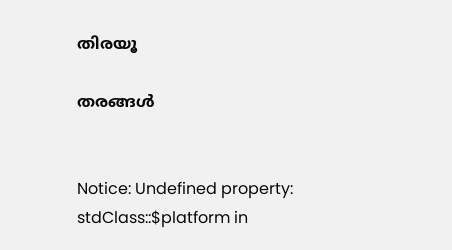തിരയൂ

തരങ്ങള്‍


Notice: Undefined property: stdClass::$platform in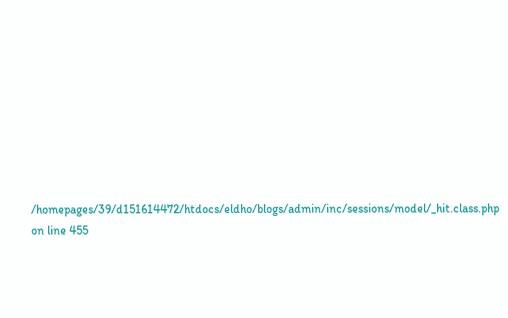/homepages/39/d151614472/htdocs/eldho/blogs/admin/inc/sessions/model/_hit.class.php on line 455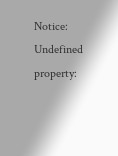Notice: Undefined property: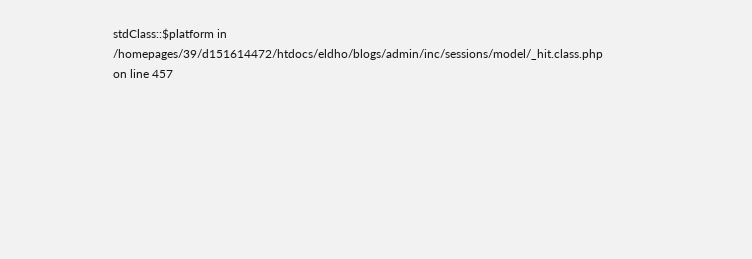stdClass::$platform in /homepages/39/d151614472/htdocs/eldho/blogs/admin/inc/sessions/model/_hit.class.php on line 457